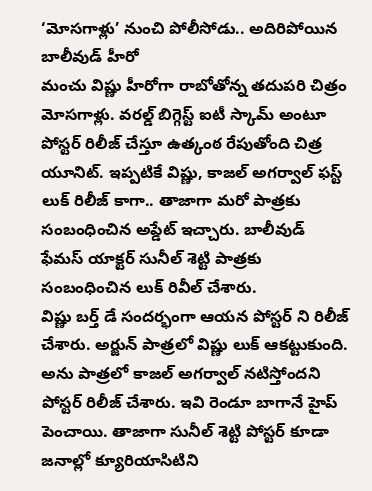‘మోసగాళ్లు’ నుంచి పోలీసోడు.. అదిరిపోయిన బాలీవుడ్ హీరో
మంచు విష్ణు హీరోగా రాబోతోన్న తదుపరి చిత్రం మోసగాళ్లు. వరల్డ్ బిగ్గెస్ట్ ఐటీ స్కామ్ అంటూ పోస్టర్ రిలీజ్ చేస్తూ ఉత్కంఠ రేపుతోంది చిత్ర యూనిట్. ఇప్పటికే విష్ణు, కాజల్ అగర్వాల్ ఫస్ట్ లుక్ రిలీజ్ కాగా.. తాజాగా మరో పాత్రకు సంబంధించిన అప్డేట్ ఇచ్చారు. బాలీవుడ్ ఫేమస్ యాక్టర్ సునీల్ శెట్టి పాత్రకు సంబంధించిన లుక్ రివీల్ చేశారు.
విష్ణు బర్త్ డే సందర్భంగా ఆయన పోస్టర్ ని రిలీజ్ చేశారు. అర్జున్ పాత్రలో విష్ణు లుక్ ఆకట్టుకుంది. అను పాత్రలో కాజల్ అగర్వాల్ నటిస్తోందని పోస్టర్ రిలీజ్ చేశారు. ఇవి రెండూ బాగానే హైప్ పెంచాయి. తాజాగా సునీల్ శెట్టి పోస్టర్ కూడా జనాల్లో క్యూరియాసిటిని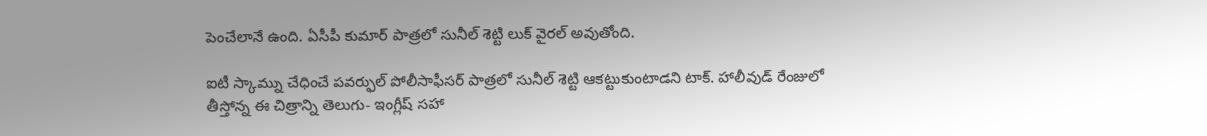పెంచేలానే ఉంది. ఏసీపీ కుమార్ పాత్రలో సునీల్ శెట్టి లుక్ వైరల్ అవుతోంది.

ఐటీ స్కామ్ను చేధించే పవర్ఫుల్ పోలీసాఫీసర్ పాత్రలో సునీల్ శెట్టి ఆకట్టుకుంటాడని టాక్. హాలీవుడ్ రేంజులో తీస్తోన్న ఈ చిత్రాన్ని తెలుగు- ఇంగ్లీష్ సహా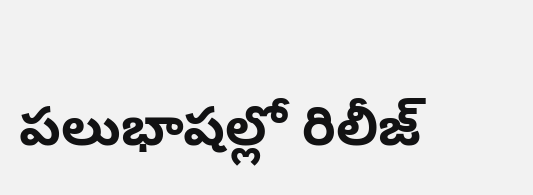పలుభాషల్లో రిలీజ్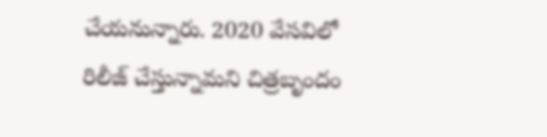చేయనున్నారు. 2020 వేసవిలో రిలీజ్ చేస్తున్నామని చిత్రబృందం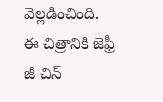వెల్లడించింది. ఈ చిత్రానికి జెఫ్రీ జీ చిన్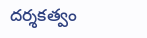దర్శకత్వం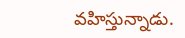వహిస్తున్నాడు.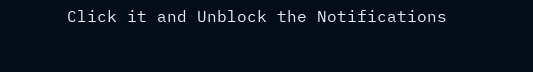Click it and Unblock the Notifications